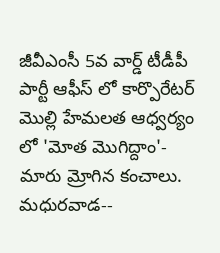జీవీఎంసీ 5వ వార్డ్ టీడీపీ పార్టీ ఆఫీస్ లో కార్పొరేటర్ మొల్లి హేమలత ఆధ్వర్యం లో 'మోత మొగిద్దాం'- మారు మ్రోగిన కంచాలు.
మధురవాడ--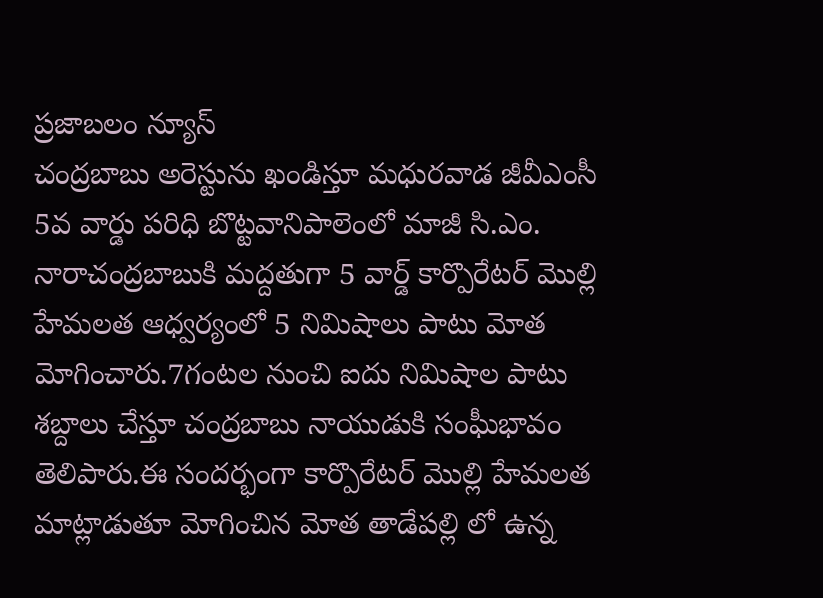ప్రజాబలం న్యూస్
చంద్రబాబు అరెస్టును ఖండిస్తూ మధురవాడ జీవీఎంసీ 5వ వార్డు పరిధి బొట్టవానిపాలెంలో మాజీ సి.ఎం. నారాచంద్రబాబుకి మద్దతుగా 5 వార్డ్ కార్పొరేటర్ మొల్లి హేమలత ఆధ్వర్యంలో 5 నిమిషాలు పాటు మోత మోగించారు.7గంటల నుంచి ఐదు నిమిషాల పాటు శబ్దాలు చేస్తూ చంద్రబాబు నాయుడుకి సంఘీభావం తెలిపారు.ఈ సందర్భంగా కార్పొరేటర్ మొల్లి హేమలత మాట్లాడుతూ మోగించిన మోత తాడేపల్లి లో ఉన్న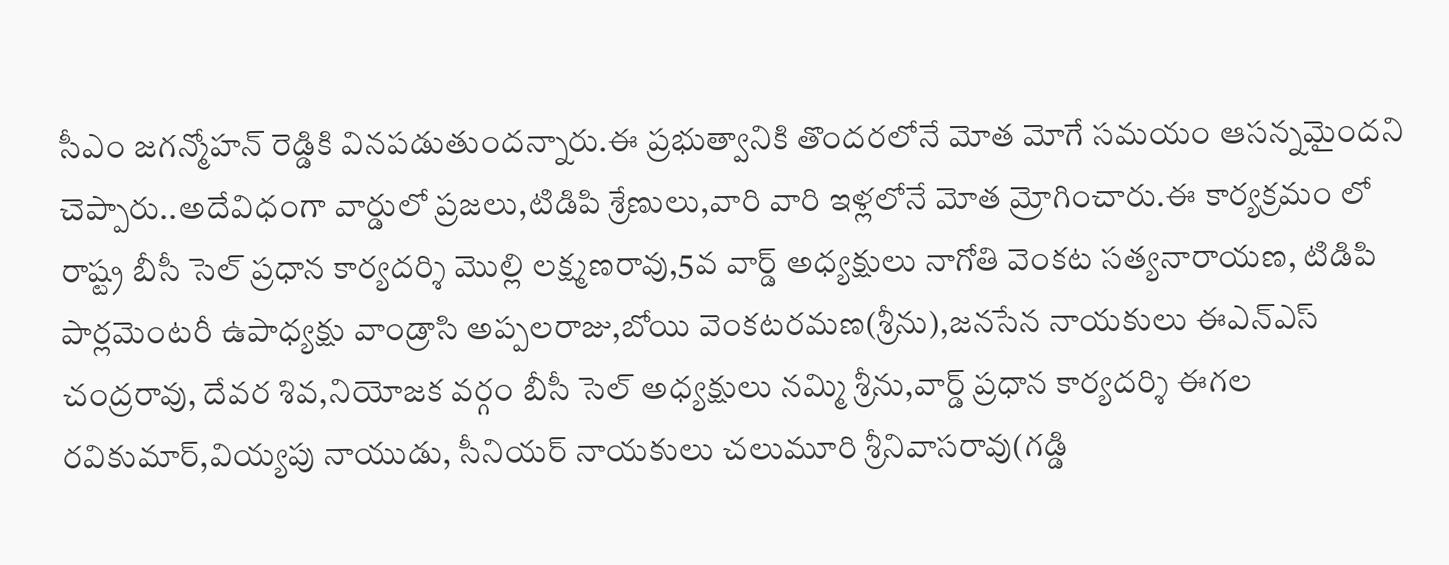సీఎం జగన్మోహన్ రెడ్డికి వినపడుతుందన్నారు.ఈ ప్రభుత్వానికి తొందరలోనే మోత మోగే సమయం ఆసన్నమైందని చెప్పారు..అదేవిధంగా వార్డులో ప్రజలు,టిడిపి శ్రేణులు,వారి వారి ఇళ్లలోనే మోత మ్రోగించారు.ఈ కార్యక్రమం లో రాష్ట్ర బీసీ సెల్ ప్రధాన కార్యదర్శి మొల్లి లక్ష్మణరావు,5వ వార్డ్ అధ్యక్షులు నాగోతి వెంకట సత్యనారాయణ, టిడిపి పార్లమెంటరీ ఉపాధ్యక్షు వాండ్రాసి అప్పలరాజు,బోయి వెంకటరమణ(శ్రీను),జనసేన నాయకులు ఈఎన్ఎస్ చంద్రరావు, దేవర శివ,నియోజక వర్గం బీసీ సెల్ అధ్యక్షులు నమ్మి శ్రీను,వార్డ్ ప్రధాన కార్యదర్శి ఈగల రవికుమార్,వియ్యపు నాయుడు, సీనియర్ నాయకులు చలుమూరి శ్రీనివాసరావు(గడ్డి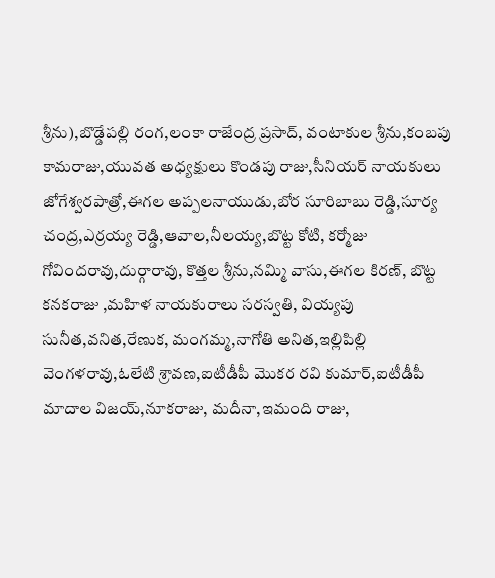శ్రీను),బొడ్డేపల్లి రంగ,లంకా రాజేంద్ర ప్రసాద్, వంటాకుల శ్రీను,కంబపు కామరాజు,యువత అధ్యక్షులు కొండపు రాజు,సీనియర్ నాయకులు జోగేశ్వరపాత్రో,ఈగల అప్పలనాయుడు,బోర సూరిబాబు రెడ్డి,సూర్య చంద్ర,ఎర్రయ్య రెడ్డి,ఆవాల,నీలయ్య,బొట్ట కోటి, కర్మోజు గోవిందరావు,దుర్గారావు, కొత్తల శ్రీను,నమ్మి వాసు,ఈగల కిరణ్, బొట్ట కనకరాజు ,మహిళ నాయకురాలు సరస్వతి, వియ్యపు సునీత,వనిత,రేణుక, మంగమ్మ,నాగోతి అనిత,ఇల్లిపిల్లి వెంగళరావు,ఓలేటి శ్రావణ,ఐటీడీపీ మొకర రవి కుమార్,ఐటీడీపీ మాదాల విజయ్,నూకరాజు, మదీనా,ఇమంది రాజు,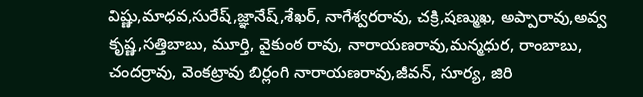విష్ణు,మాధవ,సురేష్,జ్ఞానేష్,శేఖర్, నాగేశ్వరరావు, చక్రి,షణ్ముఖ, అప్పారావు,అవ్వ కృష్ణ,సత్తిబాబు, మూర్తి, వైకుంఠ రావు, నారాయణరావు,మన్మధుర, రాంబాబు, చందర్రావు, వెంకట్రావు బిర్లంగి నారాయణరావు,జీవన్, సూర్య, జిరి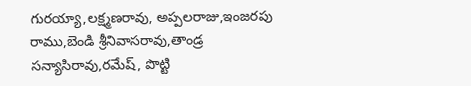గురయ్యా,లక్ష్మణరావు, అప్పలరాజు,ఇంజరపు రాము,బెండి శ్రీనివాసరావు,తాండ్ర సన్యాసిరావు,రమేష్, పొట్టి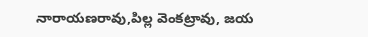నారాయణరావు,పిల్ల వెంకట్రావు, జయ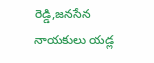రెడ్డి,జనసేన నాయకులు యడ్ల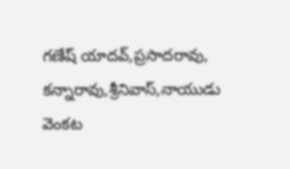గణేష్ యాదవ్,ప్రసాదరావు, కన్నారావు,శ్రీనివాస్,నాయుడు
వెంకట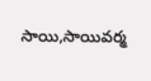సాయి,సాయివర్మ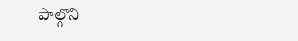పాల్గొని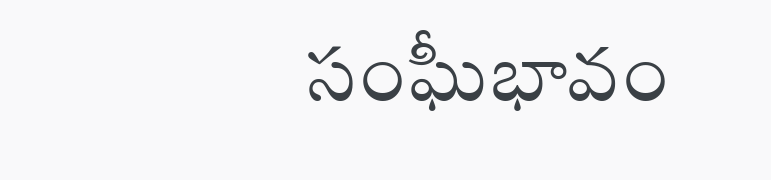సంఘీభావం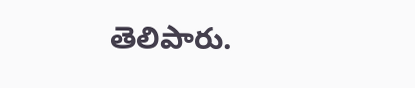తెలిపారు.